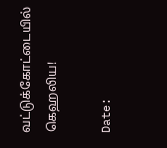வட்டுக்கோட்டையில் கெஹலிய!

Date: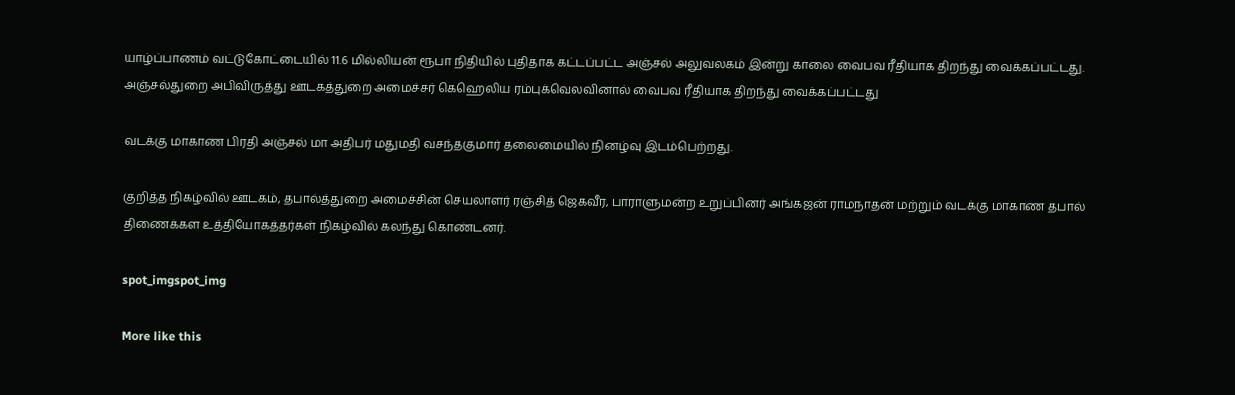யாழ்ப்பாணம் வட்டுகோட்டையில் 11.6 மில்லியன் ரூபா நிதியில் புதிதாக கட்டப்பட்ட அஞ்சல் அலுவலகம் இன்று காலை வைபவ ரீதியாக திறந்து வைக்கப்பட்டது.
அஞ்சல்துறை அபிவிருத்து ஊடகத்துறை அமைச்சர் கெஹெலிய ரம்புக்வெலவினால் வைபவ ரீதியாக திறந்து வைக்கப்பட்டது

வடக்கு மாகாண பிரதி அஞ்சல் மா அதிபர் மதுமதி வசந்தகுமார் தலைமையில் நினழ்வு இடம்பெற்றது.

குறித்த நிகழ்வில் ஊடகம், தபால்த்துறை அமைச்சின் செயலாளர் ரஞ்சித் ஜெகவீர, பாராளுமன்ற உறுப்பினர் அங்கஜன் ராமநாதன் மற்றும் வடக்கு மாகாண தபால் திணைக்கள உத்தியோகத்தர்கள் நிகழ்வில் கலந்து கொண்டனர்.

spot_imgspot_img

More like this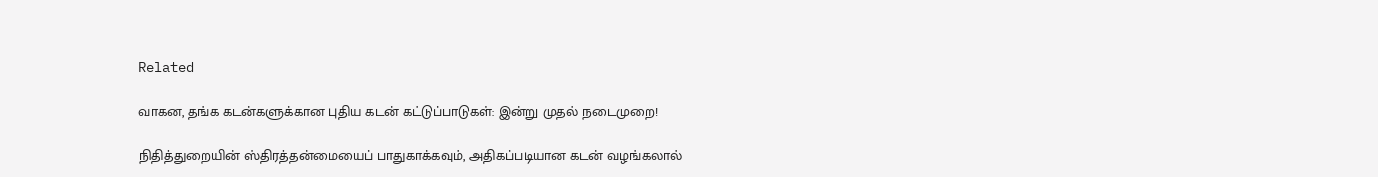Related

வாகன, தங்க கடன்களுக்கான புதிய கடன் கட்டுப்பாடுகள்: இன்று முதல் நடைமுறை!

நிதித்துறையின் ஸ்திரத்தன்மையைப் பாதுகாக்கவும், அதிகப்படியான கடன் வழங்கலால்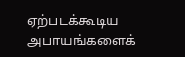ஏற்படக்கூடிய அபாயங்களைக்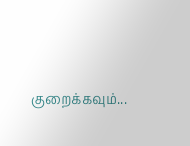குறைக்கவும்...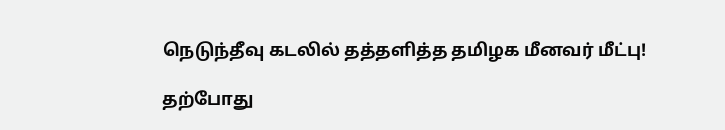நெடுந்தீவு கடலில் தத்தளித்த தமிழக மீனவர் மீட்பு!

தற்போது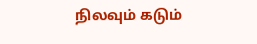நிலவும் கடும்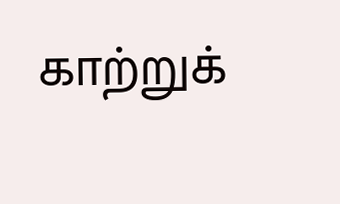காற்றுக்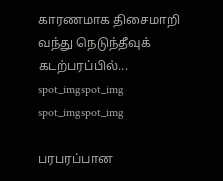காரணமாக திசைமாறி வந்து நெடுந்தீவுக் கடற்பரப்பில்...
spot_imgspot_img
spot_imgspot_img

பரபரப்பான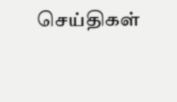செய்திகள்